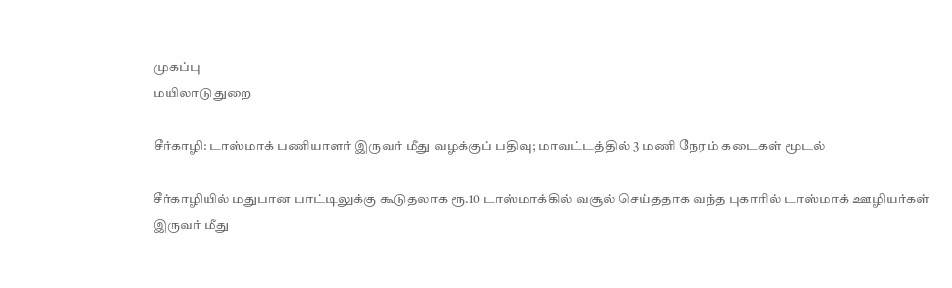முகப்பு
மயிலாடுதுறை

சீர்காழி: டாஸ்மாக் பணியாளர் இருவர் மீது வழக்குப் பதிவு; மாவட்டத்தில் 3 மணி நேரம் கடைகள் மூடல்

சீர்காழியில் மதுபான பாட்டிலுக்கு கூடுதலாக ரூ.10 டாஸ்மாக்கில் வசூல் செய்ததாக வந்த புகாரில் டாஸ்மாக் ஊழியர்கள் இருவர் மீது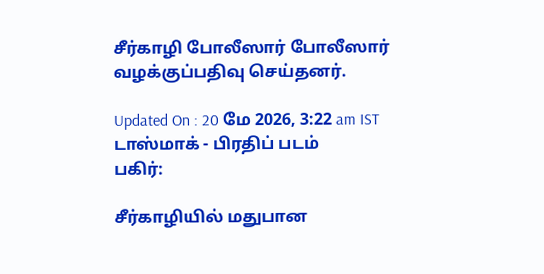சீர்காழி போலீஸார் போலீஸார் வழக்குப்பதிவு செய்தனர்.

Updated On : 20 மே 2026, 3:22 am IST
டாஸ்மாக் - பிரதிப் படம்
பகிர்:

சீர்காழியில் மதுபான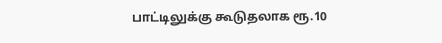பாட்டிலுக்கு கூடுதலாக ரூ.10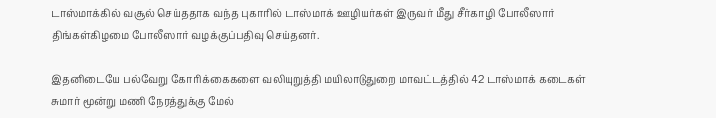டாஸ்மாக்கில் வசூல் செய்ததாக வந்த புகாரில் டாஸ்மாக் ஊழியர்கள் இருவர் மீது சீர்காழி போலீஸார் திங்கள்கிழமை போலீஸார் வழக்குப்பதிவு செய்தனர்.

இதனிடையே பல்வேறு கோரிக்கைகளை வலியுறுத்தி மயிலாடுதுறை மாவட்டத்தில் 42 டாஸ்மாக் கடைகள் சுமார் மூன்று மணி நேரத்துக்கு மேல்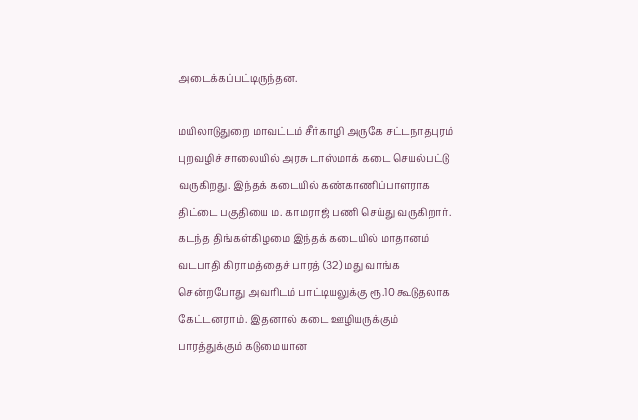அடைக்கப்பட்டிருந்தன.

மயிலாடுதுறை மாவட்டம் சீர்காழி அருகே சட்டநாதபுரம் புறவழிச் சாலையில் அரசு டாஸ்மாக் கடை செயல்பட்டு வருகிறது. இந்தக் கடையில் கண்காணிப்பாளராக திட்டை பகுதியை ம. காமராஜ் பணி செய்து வருகிறார். கடந்த திங்கள்கிழமை இந்தக் கடையில் மாதானம் வடபாதி கிராமத்தைச் பாரத் (32) மது வாங்க சென்றபோது அவரிடம் பாட்டியலுக்கு ரூ.10 கூடுதலாக கேட்டனராம். இதனால் கடை ஊழியருக்கும் பாரத்துக்கும் கடுமையான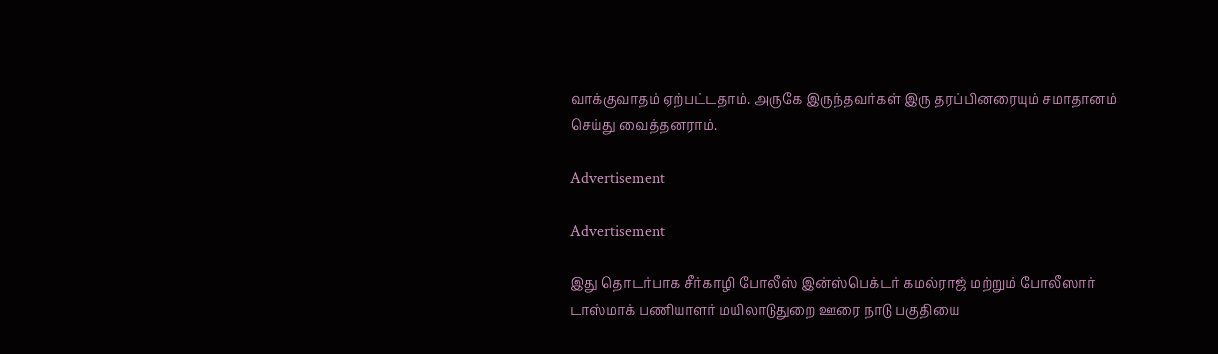வாக்குவாதம் ஏற்பட்டதாம். அருகே இருந்தவர்கள் இரு தரப்பினரையும் சமாதானம் செய்து வைத்தனராம்.

Advertisement

Advertisement

இது தொடர்பாக சீர்காழி போலீஸ் இன்ஸ்பெக்டர் கமல்ராஜ் மற்றும் போலீஸார் டாஸ்மாக் பணியாளர் மயிலாடுதுறை ஊரை நாடு பகுதியை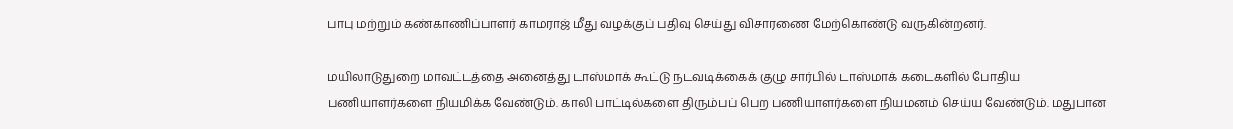பாபு மற்றும் கண்காணிப்பாளர் காமராஜ் மீது வழக்குப் பதிவு செய்து விசாரணை மேற்கொண்டு வருகின்றனர்.

மயிலாடுதுறை மாவட்டத்தை அனைத்து டாஸ்மாக் கூட்டு நடவடிக்கைக் குழு சார்பில் டாஸ்மாக் கடைகளில் போதிய பணியாளர்களை நியமிக்க வேண்டும். காலி பாட்டில்களை திரும்பப் பெற பணியாளர்களை நியமனம் செய்ய வேண்டும். மதுபான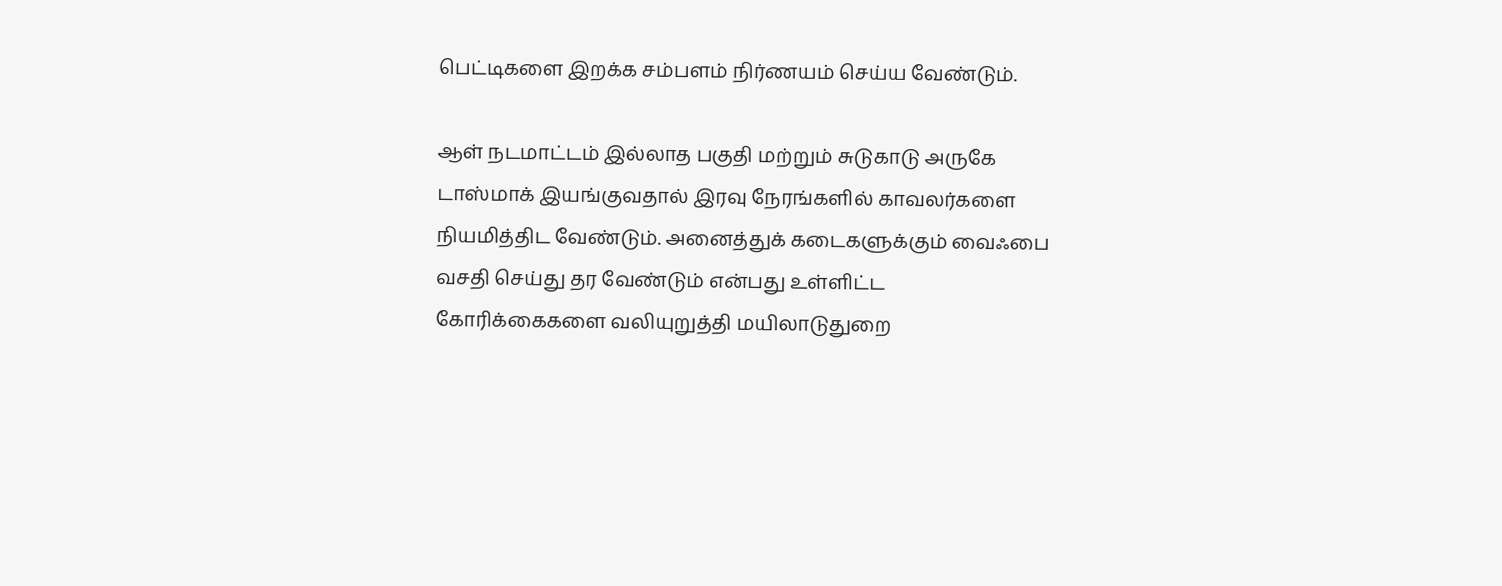பெட்டிகளை இறக்க சம்பளம் நிர்ணயம் செய்ய வேண்டும்.

ஆள் நடமாட்டம் இல்லாத பகுதி மற்றும் சுடுகாடு அருகே டாஸ்மாக் இயங்குவதால் இரவு நேரங்களில் காவலர்களை நியமித்திட வேண்டும். அனைத்துக் கடைகளுக்கும் வைஃபை வசதி செய்து தர வேண்டும் என்பது உள்ளிட்ட கோரிக்கைகளை வலியுறுத்தி மயிலாடுதுறை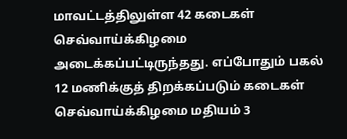மாவட்டத்திலுள்ள 42 கடைகள் செவ்வாய்க்கிழமை அடைக்கப்பட்டிருந்தது. எப்போதும் பகல் 12 மணிக்குத் திறக்கப்படும் கடைகள் செவ்வாய்க்கிழமை மதியம் 3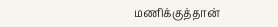மணிக்குத்தான்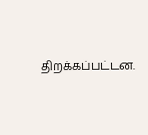திறக்கப்பட்டன.